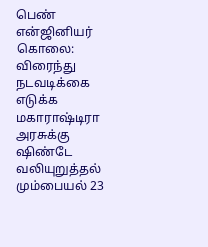பெண் என்ஜினியர் கொலை: விரைந்து நடவடிக்கை எடுக்க மகாராஷ்டிரா அரசுக்கு ஷிண்டே வலியுறுத்தல்
மும்பையல் 23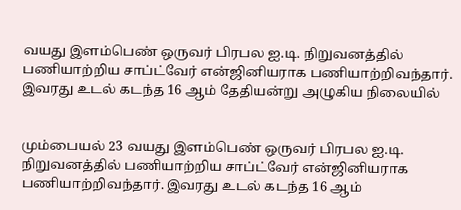வயது இளம்பெண் ஒருவர் பிரபல ஐ.டி. நிறுவனத்தில் பணியாற்றிய சாப்ட்வேர் என்ஜினியராக பணியாற்றிவந்தார். இவரது உடல் கடந்த 16 ஆம் தேதியன்று அழுகிய நிலையில்


மும்பையல் 23 வயது இளம்பெண் ஒருவர் பிரபல ஐ.டி. நிறுவனத்தில் பணியாற்றிய சாப்ட்வேர் என்ஜினியராக பணியாற்றிவந்தார். இவரது உடல் கடந்த 16 ஆம்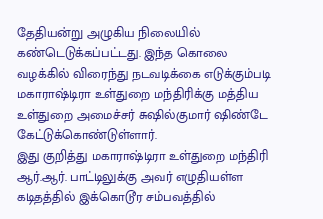தேதியன்று அழுகிய நிலையில் கண்டெடுக்கப்பட்டது. இந்த கொலை வழக்கில் விரைந்து நடவடிக்கை எடுக்கும்படி மகாராஷ்டிரா உள்துறை மந்திரிக்கு மத்திய உள்துறை அமைச்சர் சுஷில்குமார் ஷிண்டே கேட்டுக்கொண்டுள்ளார்.
இது குறித்து மகாராஷ்டிரா உள்துறை மந்திரி ஆர்.ஆர். பாட்டிலுக்கு அவர் எழுதியள்ள கடிதத்தில் இக்கொடூர சம்பவத்தில்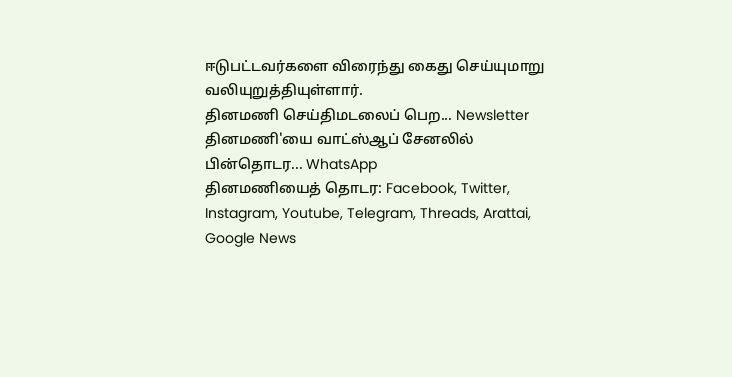ஈடுபட்டவர்களை விரைந்து கைது செய்யுமாறு வலியுறுத்தியுள்ளார்.
தினமணி செய்திமடலைப் பெற... Newsletter
தினமணி'யை வாட்ஸ்ஆப் சேனலில் பின்தொடர... WhatsApp
தினமணியைத் தொடர: Facebook, Twitter, Instagram, Youtube, Telegram, Threads, Arattai, Google News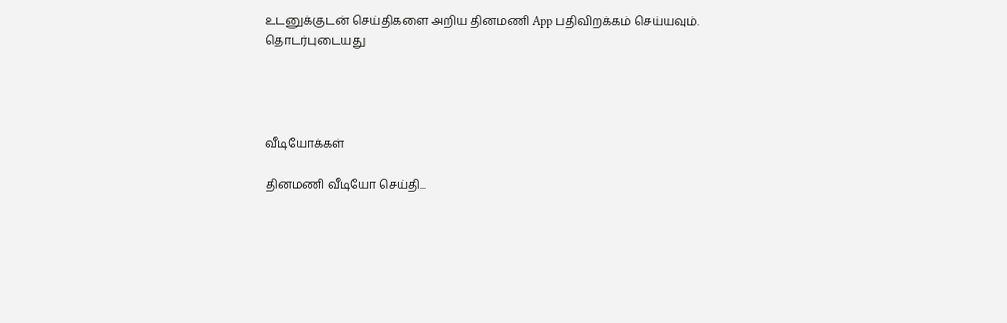உடனுக்குடன் செய்திகளை அறிய தினமணி App பதிவிறக்கம் செய்யவும்.
தொடர்புடையது




வீடியோக்கள்

தினமணி வீடியோ செய்தி...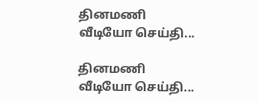தினமணி வீடியோ செய்தி...

தினமணி வீடியோ செய்தி...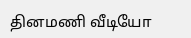தினமணி வீடியோ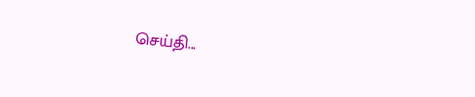செய்தி...